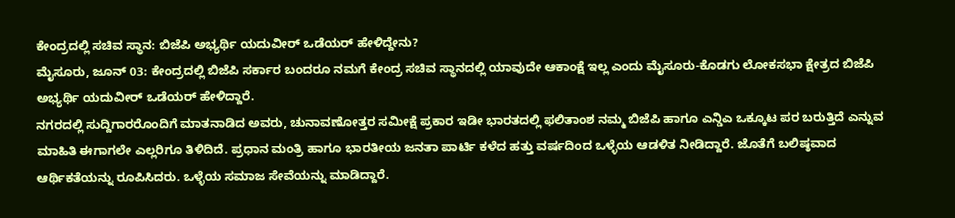ಕೇಂದ್ರದಲ್ಲಿ ಸಚಿವ ಸ್ಥಾನ: ಬಿಜೆಪಿ ಅಭ್ಯರ್ಥಿ ಯದುವೀರ್ ಒಡೆಯರ್ ಹೇಳಿದ್ದೇನು?
ಮೈಸೂರು, ಜೂನ್ 03: ಕೇಂದ್ರದಲ್ಲಿ ಬಿಜೆಪಿ ಸರ್ಕಾರ ಬಂದರೂ ನಮಗೆ ಕೇಂದ್ರ ಸಚಿವ ಸ್ಥಾನದಲ್ಲಿ ಯಾವುದೇ ಆಕಾಂಕ್ಷೆ ಇಲ್ಲ ಎಂದು ಮೈಸೂರು-ಕೊಡಗು ಲೋಕಸಭಾ ಕ್ಷೇತ್ರದ ಬಿಜೆಪಿ ಅಭ್ಯರ್ಥಿ ಯದುವೀರ್ ಒಡೆಯರ್ ಹೇಳಿದ್ದಾರೆ.
ನಗರದಲ್ಲಿ ಸುದ್ದಿಗಾರರೊಂದಿಗೆ ಮಾತನಾಡಿದ ಅವರು, ಚುನಾವಣೋತ್ತರ ಸಮೀಕ್ಷೆ ಪ್ರಕಾರ ಇಡೀ ಭಾರತದಲ್ಲಿ ಫಲಿತಾಂಶ ನಮ್ಮ ಬಿಜೆಪಿ ಹಾಗೂ ಎನ್ಡಿಎ ಒಕ್ಕೂಟ ಪರ ಬರುತ್ತಿದೆ ಎನ್ನುವ ಮಾಹಿತಿ ಈಗಾಗಲೇ ಎಲ್ಲರಿಗೂ ತಿಳಿದಿದೆ. ಪ್ರಧಾನ ಮಂತ್ರಿ ಹಾಗೂ ಭಾರತೀಯ ಜನತಾ ಪಾರ್ಟಿ ಕಳೆದ ಹತ್ತು ವರ್ಷದಿಂದ ಒಳ್ಳೆಯ ಆಡಳಿತ ನೀಡಿದ್ದಾರೆ. ಜೊತೆಗೆ ಬಲಿಷ್ಠವಾದ ಆರ್ಥಿಕತೆಯನ್ನು ರೂಪಿಸಿದರು. ಒಳ್ಳೆಯ ಸಮಾಜ ಸೇವೆಯನ್ನು ಮಾಡಿದ್ದಾರೆ.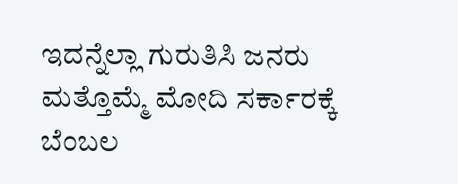ಇದನ್ನೆಲ್ಲಾ ಗುರುತಿಸಿ ಜನರು ಮತ್ತೊಮ್ಮೆ ಮೋದಿ ಸರ್ಕಾರಕ್ಕೆ ಬೆಂಬಲ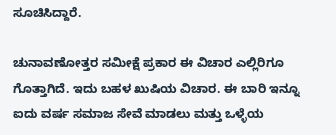ಸೂಚಿಸಿದ್ದಾರೆ.

ಚುನಾವಣೋತ್ತರ ಸಮೀಕ್ಷೆ ಪ್ರಕಾರ ಈ ವಿಚಾರ ಎಲ್ಲಿರಿಗೂ ಗೊತ್ತಾಗಿದೆ. ಇದು ಬಹಳ ಖುಷಿಯ ವಿಚಾರ. ಈ ಬಾರಿ ಇನ್ನೂ ಐದು ವರ್ಷ ಸಮಾಜ ಸೇವೆ ಮಾಡಲು ಮತ್ತು ಒಳ್ಳೆಯ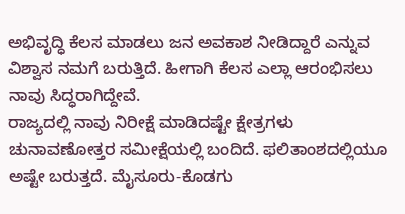ಅಭಿವೃದ್ಧಿ ಕೆಲಸ ಮಾಡಲು ಜನ ಅವಕಾಶ ನೀಡಿದ್ದಾರೆ ಎನ್ನುವ ವಿಶ್ವಾಸ ನಮಗೆ ಬರುತ್ತಿದೆ. ಹೀಗಾಗಿ ಕೆಲಸ ಎಲ್ಲಾ ಆರಂಭಿಸಲು ನಾವು ಸಿದ್ಧರಾಗಿದ್ದೇವೆ.
ರಾಜ್ಯದಲ್ಲಿ ನಾವು ನಿರೀಕ್ಷೆ ಮಾಡಿದಷ್ಟೇ ಕ್ಷೇತ್ರಗಳು ಚುನಾವಣೋತ್ತರ ಸಮೀಕ್ಷೆಯಲ್ಲಿ ಬಂದಿದೆ. ಫಲಿತಾಂಶದಲ್ಲಿಯೂ ಅಷ್ಟೇ ಬರುತ್ತದೆ. ಮೈಸೂರು-ಕೊಡಗು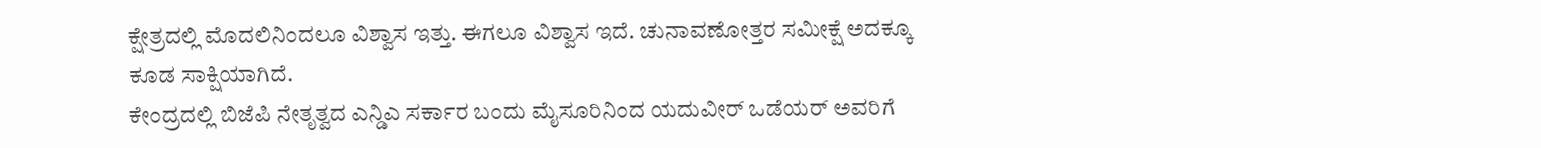ಕ್ಷೇತ್ರದಲ್ಲಿ ಮೊದಲಿನಿಂದಲೂ ವಿಶ್ವಾಸ ಇತ್ತು. ಈಗಲೂ ವಿಶ್ವಾಸ ಇದೆ. ಚುನಾವಣೋತ್ತರ ಸಮೀಕ್ಷೆ ಅದಕ್ಕೂ ಕೂಡ ಸಾಕ್ಷಿಯಾಗಿದೆ.
ಕೇಂದ್ರದಲ್ಲಿ ಬಿಜೆಪಿ ನೇತೃತ್ವದ ಎನ್ಡಿಎ ಸರ್ಕಾರ ಬಂದು ಮೈಸೂರಿನಿಂದ ಯದುವೀರ್ ಒಡೆಯರ್ ಅವರಿಗೆ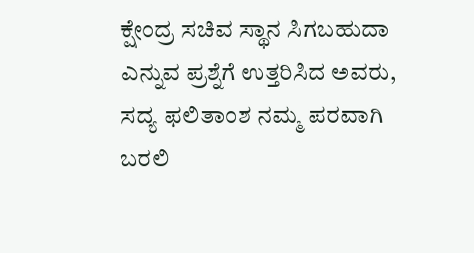ಕ್ಷೇಂದ್ರ ಸಚಿವ ಸ್ಥಾನ ಸಿಗಬಹುದಾ ಎನ್ನುವ ಪ್ರಶ್ನೆಗೆ ಉತ್ತರಿಸಿದ ಅವರು, ಸದ್ಯ ಫಲಿತಾಂಶ ನಮ್ಮ ಪರವಾಗಿ ಬರಲಿ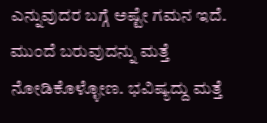ಎನ್ನುವುದರ ಬಗ್ಗೆ ಅಷ್ಟೇ ಗಮನ ಇದೆ. ಮುಂದೆ ಬರುವುದನ್ನು ಮತ್ತೆ ನೋಡಿಕೊಳ್ಳೋಣ. ಭವಿಷ್ಯದ್ದು ಮತ್ತೆ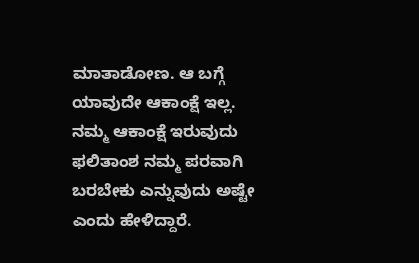ಮಾತಾಡೋಣ. ಆ ಬಗ್ಗೆ ಯಾವುದೇ ಆಕಾಂಕ್ಷೆ ಇಲ್ಲ. ನಮ್ಮ ಆಕಾಂಕ್ಷೆ ಇರುವುದು ಫಲಿತಾಂಶ ನಮ್ಮ ಪರವಾಗಿ ಬರಬೇಕು ಎನ್ನುವುದು ಅಷ್ಟೇ ಎಂದು ಹೇಳಿದ್ದಾರೆ.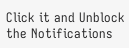Click it and Unblock the Notifications